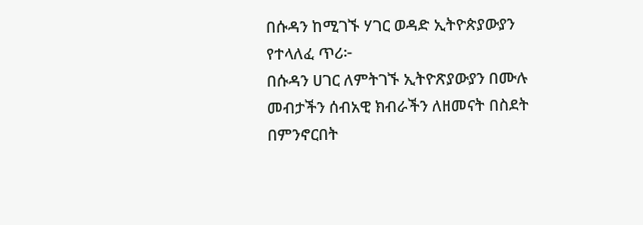በሱዳን ከሚገኙ ሃገር ወዳድ ኢትዮጵያውያን የተላለፈ ጥሪ፦
በሱዳን ሀገር ለምትገኙ ኢትዮጽያውያን በሙሉ መብታችን ሰብአዊ ክብራችን ለዘመናት በስደት በምንኖርበት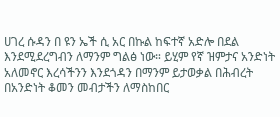ሀገረ ሱዳን በ ዩን ኤች ሲ አር በኩል ከፍተኛ አድሎ በደል እንደሚደረግብን ለማንም ግልፅ ነው። ይሂም የኛ ዝምታና አንድነት አለመኖር እረሳችንን እንደጎዳን በማንም ይታወቃል በሕብረት በአንድነት ቆመን መብታችን ለማስከበር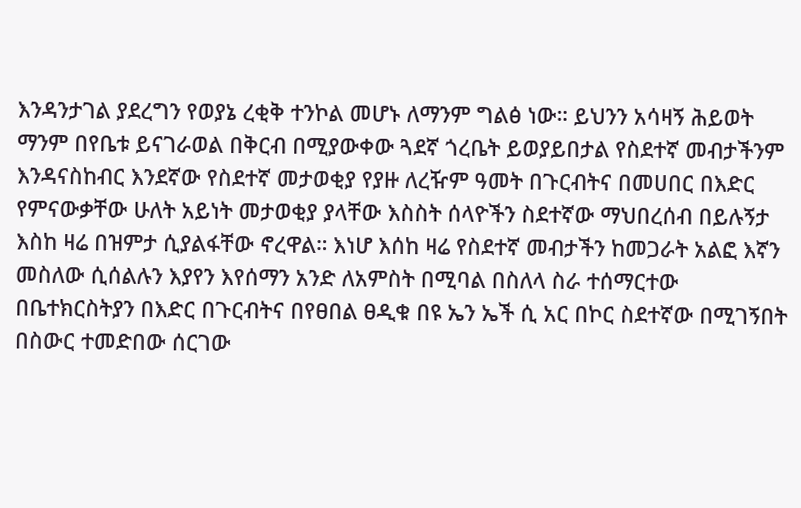እንዳንታገል ያደረግን የወያኔ ረቂቅ ተንኮል መሆኑ ለማንም ግልፅ ነው። ይህንን አሳዛኝ ሕይወት ማንም በየቤቱ ይናገራወል በቅርብ በሚያውቀው ጓደኛ ጎረቤት ይወያይበታል የስደተኛ መብታችንም እንዳናስከብር እንደኛው የስደተኛ መታወቂያ የያዙ ለረዥም ዓመት በጉርብትና በመሀበር በእድር የምናውቃቸው ሁለት አይነት መታወቂያ ያላቸው እስስት ሰላዮችን ስደተኛው ማህበረሰብ በይሉኝታ እስከ ዛሬ በዝምታ ሲያልፋቸው ኖረዋል። እነሆ እሰከ ዛሬ የስደተኛ መብታችን ከመጋራት አልፎ እኛን መስለው ሲሰልሉን እያየን እየሰማን አንድ ለአምስት በሚባል በስለላ ስራ ተሰማርተው በቤተክርስትያን በእድር በጉርብትና በየፀበል ፀዲቁ በዩ ኤን ኤች ሲ አር በኮር ስደተኛው በሚገኝበት በስውር ተመድበው ሰርገው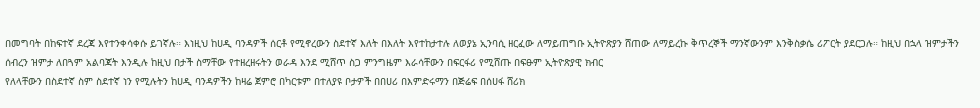በመግባት በከፍተኛ ደረጃ እየተንቀሳቀሱ ይገኛሉ። እነዚህ ከሀዲ ባንዳዎች ሰርቶ የሚኖረውን ስደተኛ እለት በእለት እየተከታተሉ ለወያኔ ኢንባሲ ዘርፈው ለማይጠግቡ ኢትዮጽያን ሸጠው ለማይረኩ ቅጥረኞች ማንኛውንም እንቅስቃሴ ሪፖርት ያደርጋሉ። ከዚህ በኋላ ዝምታችን ሰብረን ዝምታ ለበጓም አልባጃት እንዲሉ ከዚህ በታች ስማቸው የተዘረዘሩትን ወራዳ እንደ ሚሸጥ ስጋ ምንግዜም እራሳቸውን በፍርፋሪ የሚሸጡ በፍፁም ኢትዮጽያዊ ክብር
የለላቸውን በስደተኛ ስም ስደተኛ ነን የሚሉትን ከሀዲ ባንዳዎችን ከዛሬ ጀምሮ በካርቱም በተለያዩ ቦታዎች በበሀሪ በእምድሩማን በጅሬፍ በሰሀፋ ሸሪክ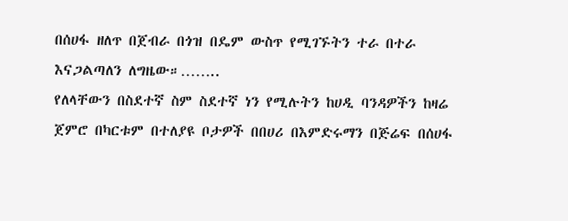በሰሀፋ ዘለጥ በጀብራ በጎዝ በዴም ውስጥ የሚገኙትን ተራ በተራ እናጋልጣለን ለግዜው።……..
የለላቸውን በስደተኛ ስም ስደተኛ ነን የሚሉትን ከሀዲ ባንዳዎችን ከዛሬ ጀምሮ በካርቱም በተለያዩ ቦታዎች በበሀሪ በእምድሩማን በጅሬፍ በሰሀፋ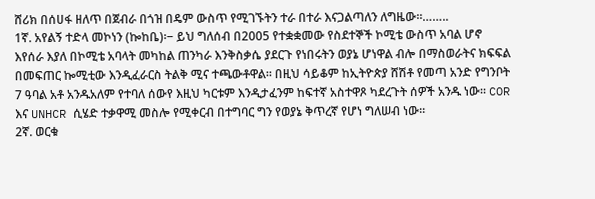ሸሪክ በሰሀፋ ዘለጥ በጀብራ በጎዝ በዴም ውስጥ የሚገኙትን ተራ በተራ እናጋልጣለን ለግዜው።……..
1ኛ. አየልኝ ተድላ መኮነን (ኰከቤ)፡− ይህ ግለሰብ በ2005 የተቋቋመው የስደተኞች ኮሚቴ ውስጥ አባል ሆኖ እየሰራ እያለ በኮሚቴ አባላት መካከል ጠንካራ እንቅስቃሴ ያደርጉ የነበሩትን ወያኔ ሆነዋል ብሎ በማስወራትና ክፍፍል በመፍጠር ኰሚቲው እንዲፈራርስ ትልቅ ሚና ተጫውቶዋል። በዚህ ሳይቆም ከኢትዮጵያ ሸሽቶ የመጣ አንድ የግንቦት 7 ዓባል አቶ አንዱአለም የተባለ ሰውየ እዚህ ካርቱም እንዲታፈንም ከፍተኛ አስተዋጾ ካደረጉት ሰዎች አንዱ ነው። COR እና UNHCR ሲሄድ ተቃዋሚ መስሎ የሚቀርብ በተግባር ግን የወያኔ ቅጥረኛ የሆነ ግለሠብ ነው።
2ኛ. ወርቁ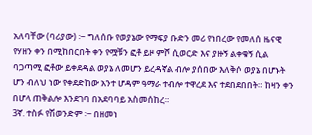አለባቸው (ባሪያው) ፡− ግለሰቡ የወያኔው የማፍያ ቡድን መሪ የነበረው የመለሰ ዜናዊ የሃዘን ቀን በሚከበርበት ቀን የሟቹን ፎቶ ይዞ ምሾ ሲወርድ እና ያዙኝ ልቀቁኝ ሲል ባጋጣሚ ፎቶው ይቀደዳል ወያኔ ለመሆን ይረዳኛል ብሎ ያሰበው እለቅሶ ወያኔ በሆኑት ሆን ብለህ ነው የቀደድከው አንተ ሆዳም ዓማራ ተብሎ ተዋረደ እና ተደበደበበት። ከዛን ቀን በሆላ ጠቅልሎ እንደገባ በአደባባይ አስመሰከረ።
3ኛ. ተስፉ የሽወንድም ፡− በዘመነ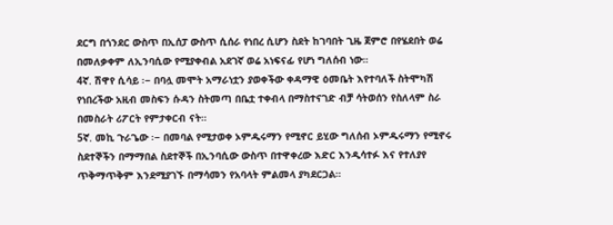ደርግ በጎንደር ውስጥ በኢሰፓ ውስጥ ሲሰራ የነበረ ሲሆን ስደት ከገባበት ጊዜ ጀምሮ በየሄደበት ወሬ በመለቃቀም ለኢንባሲው የሚያቀብል አደገኛ ወሬ አነፍናፊ የሆነ ግለሰብ ነው።
4ኛ. ሽዋየ ሲሳይ ፡− በባሏ መሞት አማራነቷን ያወቀችው ቀዳማዊ ዕመቤት እየተባለች ስትሞካሽ የነበረችው አዚብ መስፍን ሱዳን ስትመጣ በቤቷ ተቀብላ በማስተናገድ ብቻ ሳትወሰን የስለላም ስራ በመስራት ሪፖርት የምታቀርብ ናት።
5ኛ. መኪ ጉራጌው ፡− በመባል የሚታወቀ ኦምዱሩማን የሚኖር ይሂው ግለሰብ ኦምዱሩማን የሚኖሩ ስደተኞችን በማማበል ስደተኞች በኢንባሲው ውስጥ በተዋቀረው እድር እንዲሳተፉ እና የተለያየ ጥቅማጥቅም እንደሚያገኙ በማሳመን የአባላት ምልመላ ያካደርጋል።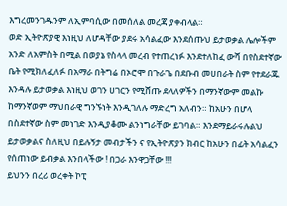እግረመንገዱንም ለኢምባሲው በመሰለል መረጃ ያቀብላል።
ወድ ኢትዮጽያዊ እነዚህ ለሆዳቸው ያደሩ አሳልፈው እንደሰጡህ ይታወቃል ሌሎችም አንድ ለአምስት በሚል በወያኔ የስላላ መረብ የተጠረነፉ እንደተለከፈ ውሻ በየስደተኛው ቤት የሚክለፈለፉ በአማራ በትግሬ በኦሮሞ በጉራጌ በደቡብ መሀበራት ስም የተደራጁ እንዳሉ ይታወቃል እነዚህ ወገን ሀገርን የሚሸጡ ደላለዎችን በማንኛውም መልኩ ከማንኛወም ማህበራዊ ግንኙነት እንዲገለሉ ማድረግ አለብን። ከአሁን በሆላ በስደተኛው ስም መነገድ እንዲያቆሙ ልንነግራቸው ይገባል። እንደማይራሩሉልህ ይታወቃልና ስለዚህ በይሉኝታ መብታችን ና የኢትዮጽያን ክብር ከአሁን በፊት አሳልፈን የሰጠነው ይብቃል እንበላችው ! በጋራ እንዋጋቸው !!!
ይህንን በረሪ ወረቀት ኮፒ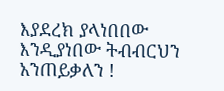እያደረክ ያላነበበው እንዲያነበው ትብብርህን አንጠይቃለን !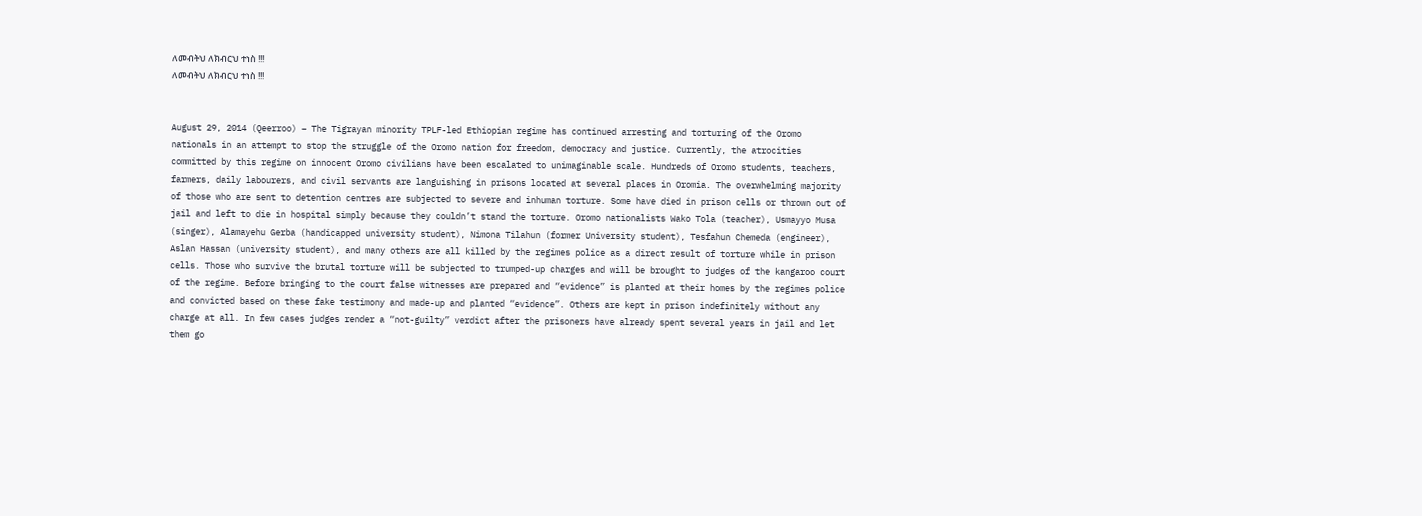ለመብትህ ለክብርህ ተነስ !!!
ለመብትህ ለክብርህ ተነስ !!!


August 29, 2014 (Qeerroo) – The Tigrayan minority TPLF-led Ethiopian regime has continued arresting and torturing of the Oromo nationals in an attempt to stop the struggle of the Oromo nation for freedom, democracy and justice. Currently, the atrocities committed by this regime on innocent Oromo civilians have been escalated to unimaginable scale. Hundreds of Oromo students, teachers, farmers, daily labourers, and civil servants are languishing in prisons located at several places in Oromia. The overwhelming majority of those who are sent to detention centres are subjected to severe and inhuman torture. Some have died in prison cells or thrown out of jail and left to die in hospital simply because they couldn’t stand the torture. Oromo nationalists Wako Tola (teacher), Usmayyo Musa (singer), Alamayehu Gerba (handicapped university student), Nimona Tilahun (former University student), Tesfahun Chemeda (engineer), Aslan Hassan (university student), and many others are all killed by the regimes police as a direct result of torture while in prison cells. Those who survive the brutal torture will be subjected to trumped-up charges and will be brought to judges of the kangaroo court of the regime. Before bringing to the court false witnesses are prepared and “evidence” is planted at their homes by the regimes police and convicted based on these fake testimony and made-up and planted “evidence”. Others are kept in prison indefinitely without any charge at all. In few cases judges render a “not-guilty” verdict after the prisoners have already spent several years in jail and let them go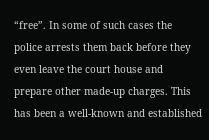“free”. In some of such cases the police arrests them back before they even leave the court house and prepare other made-up charges. This has been a well-known and established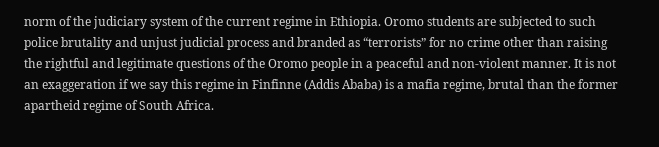norm of the judiciary system of the current regime in Ethiopia. Oromo students are subjected to such police brutality and unjust judicial process and branded as “terrorists” for no crime other than raising the rightful and legitimate questions of the Oromo people in a peaceful and non-violent manner. It is not an exaggeration if we say this regime in Finfinne (Addis Ababa) is a mafia regime, brutal than the former apartheid regime of South Africa.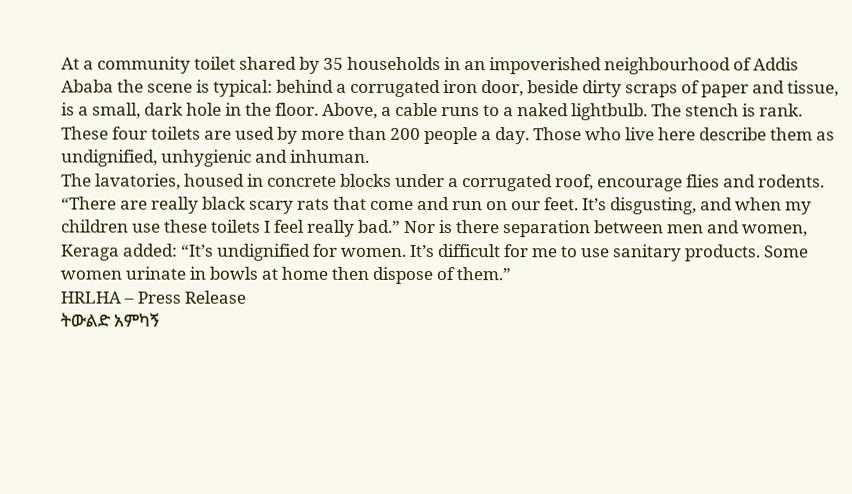At a community toilet shared by 35 households in an impoverished neighbourhood of Addis Ababa the scene is typical: behind a corrugated iron door, beside dirty scraps of paper and tissue, is a small, dark hole in the floor. Above, a cable runs to a naked lightbulb. The stench is rank. These four toilets are used by more than 200 people a day. Those who live here describe them as undignified, unhygienic and inhuman.
The lavatories, housed in concrete blocks under a corrugated roof, encourage flies and rodents. “There are really black scary rats that come and run on our feet. It’s disgusting, and when my children use these toilets I feel really bad.” Nor is there separation between men and women, Keraga added: “It’s undignified for women. It’s difficult for me to use sanitary products. Some women urinate in bowls at home then dispose of them.”
HRLHA – Press Release
ትውልድ አምካኝ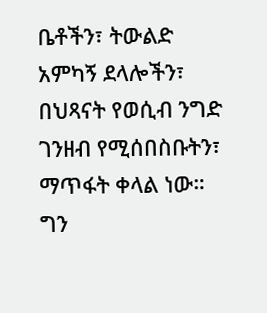ቤቶችን፣ ትውልድ አምካኝ ደላሎችን፣ በህጻናት የወሲብ ንግድ ገንዘብ የሚሰበስቡትን፣ ማጥፋት ቀላል ነው። ግን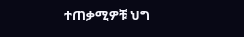ተጠቃሚዎቹ ህግ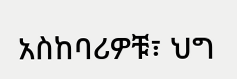አስከባሪዎቹ፣ ህግ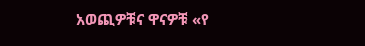አወጪዎቹና ዋናዎቹ «የ